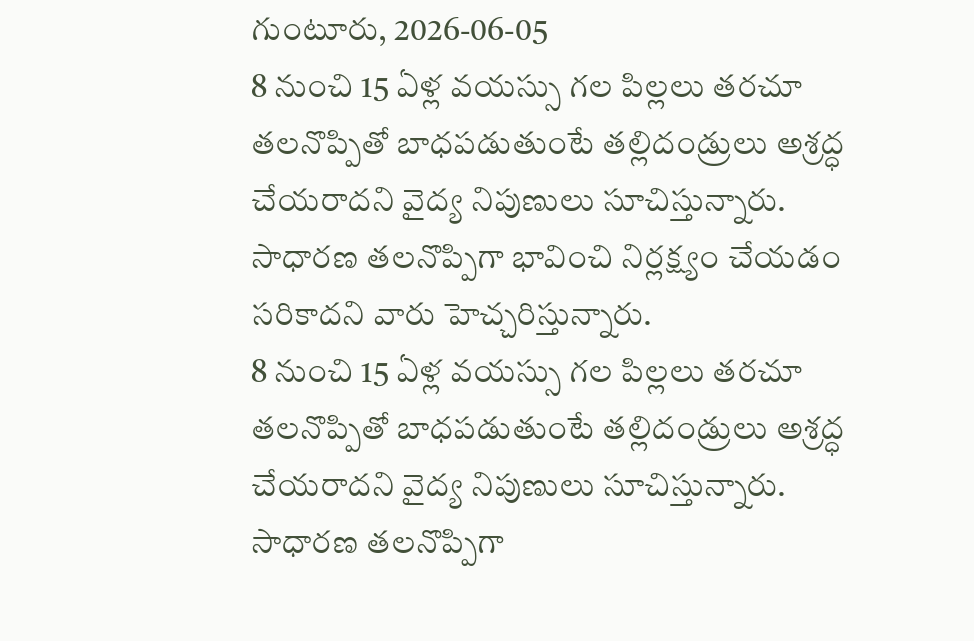గుంటూరు, 2026-06-05
8 నుంచి 15 ఏళ్ల వయస్సు గల పిల్లలు తరచూ తలనొప్పితో బాధపడుతుంటే తల్లిదండ్రులు అశ్రద్ధ చేయరాదని వైద్య నిపుణులు సూచిస్తున్నారు. సాధారణ తలనొప్పిగా భావించి నిర్లక్ష్యం చేయడం సరికాదని వారు హెచ్చరిస్తున్నారు.
8 నుంచి 15 ఏళ్ల వయస్సు గల పిల్లలు తరచూ తలనొప్పితో బాధపడుతుంటే తల్లిదండ్రులు అశ్రద్ధ చేయరాదని వైద్య నిపుణులు సూచిస్తున్నారు. సాధారణ తలనొప్పిగా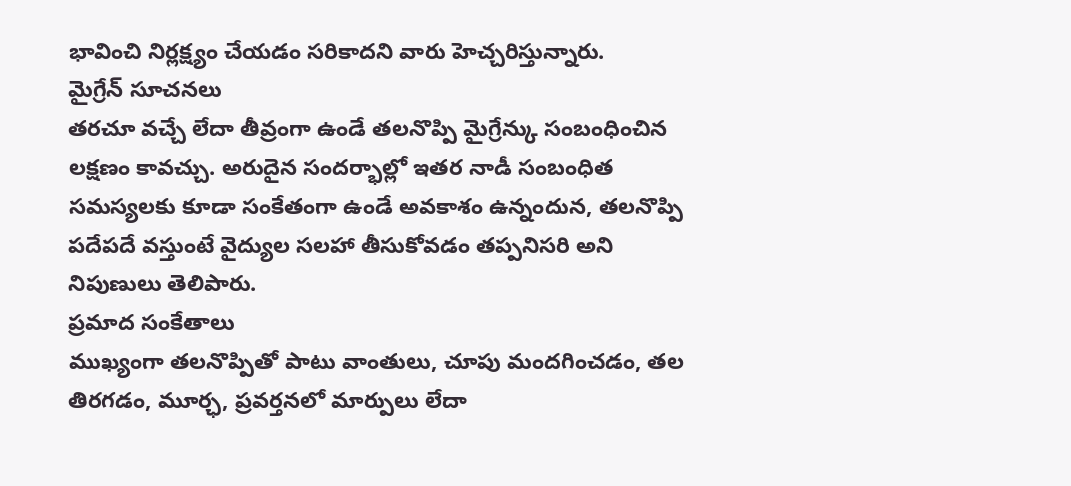భావించి నిర్లక్ష్యం చేయడం సరికాదని వారు హెచ్చరిస్తున్నారు.
మైగ్రేన్ సూచనలు
తరచూ వచ్చే లేదా తీవ్రంగా ఉండే తలనొప్పి మైగ్రేన్కు సంబంధించిన లక్షణం కావచ్చు. అరుదైన సందర్భాల్లో ఇతర నాడీ సంబంధిత సమస్యలకు కూడా సంకేతంగా ఉండే అవకాశం ఉన్నందున, తలనొప్పి పదేపదే వస్తుంటే వైద్యుల సలహా తీసుకోవడం తప్పనిసరి అని నిపుణులు తెలిపారు.
ప్రమాద సంకేతాలు
ముఖ్యంగా తలనొప్పితో పాటు వాంతులు, చూపు మందగించడం, తల తిరగడం, మూర్ఛ, ప్రవర్తనలో మార్పులు లేదా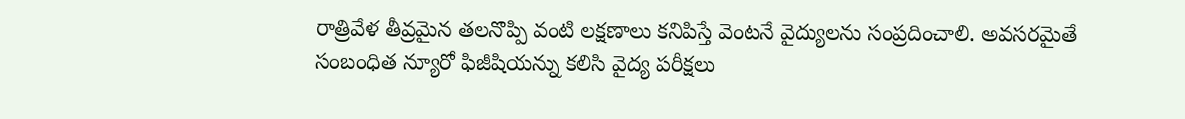రాత్రివేళ తీవ్రమైన తలనొప్పి వంటి లక్షణాలు కనిపిస్తే వెంటనే వైద్యులను సంప్రదించాలి. అవసరమైతే సంబంధిత న్యూరో ఫిజీషియన్ను కలిసి వైద్య పరీక్షలు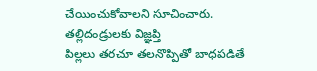చేయించుకోవాలని సూచించారు.
తల్లిదండ్రులకు విజ్ఞప్తి
పిల్లలు తరచూ తలనొప్పితో బాధపడితే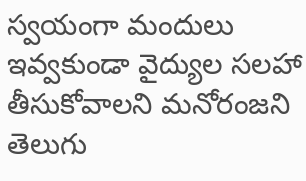స్వయంగా మందులు ఇవ్వకుండా వైద్యుల సలహా తీసుకోవాలని మనోరంజని తెలుగు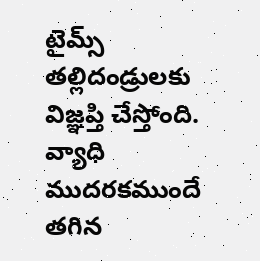టైమ్స్ తల్లిదండ్రులకు విజ్ఞప్తి చేస్తోంది. వ్యాధి ముదరకముందే తగిన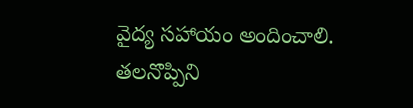వైద్య సహాయం అందించాలి. తలనొప్పిని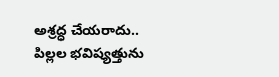అశ్రద్ధ చేయరాదు.. పిల్లల భవిష్యత్తును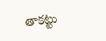తాకట్టు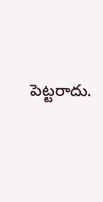పెట్టరాదు.